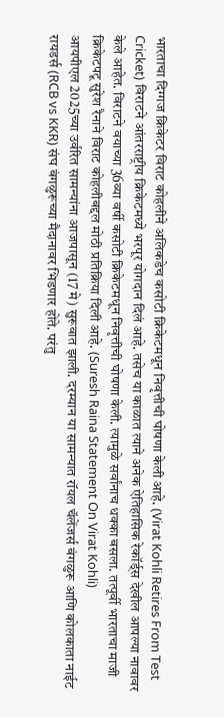भारताचा दिग्गज क्रिकेटर विराट कोहलीने अलिकडेच कसोटी क्रिकेटमधून निवृत्तीची घोषणा केली आहे. (Virat Kohli Retires From Test Cricket) विराटने आंतरराष्ट्रीय क्रिकेटमध्ये भरपूर योगदान दिलं आहे. तसेच या काळात त्याने अनेक ऐतिहासिक रेकॉर्ड्स देखील आपल्या नावावर केले आहेत. विराटने वयाच्या 36व्या वर्षी कसोटी क्रिकेटमधून निवृत्तीची घोषणा केली. त्यामुळे सर्वांनाच धक्का बसला. तत्पूर्वी भारताचा माजी क्रिकेटपटू सुरेश रैनाने विराट कोहलीबद्दल मोठी प्रतिक्रिया दिली आहे. (Suresh Raina Statement On Virat Kohli)
आयपीएल 2025च्या उर्वरित सामन्यांना आजपासून (17 मे) सुरूवात झाली. दरम्यान या सामन्यात रॉयल चॅलेंजर्स बंगळुरू आणि कोलकाता नाईट रायडर्स (RCB vs KKR) संघ बंगळुरूच्या मैदानावर भिडणार होते. परंतु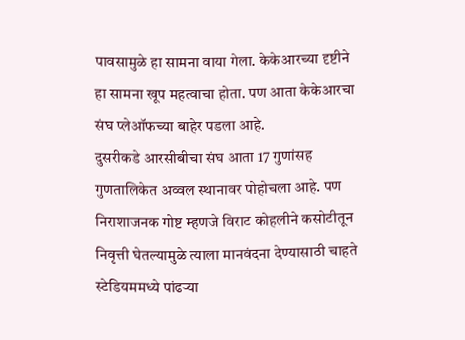पावसामुळे हा सामना वाया गेला. केकेआरच्या दृष्टीने हा सामना खूप महत्वाचा होता. पण आता केकेआरचा संघ प्लेऑफच्या बाहेर पडला आहे.
दुसरीकडे आरसीबीचा संघ आता 17 गुणांसह गुणतालिकेत अव्वल स्थानावर पोहोचला आहे. पण निराशाजनक गोष्ट म्हणजे विराट कोहलीने कसोटीतून निवृत्ती घेतल्यामुळे त्याला मानवंदना देण्यासाठी चाहते स्टेडियममध्ये पांढऱ्या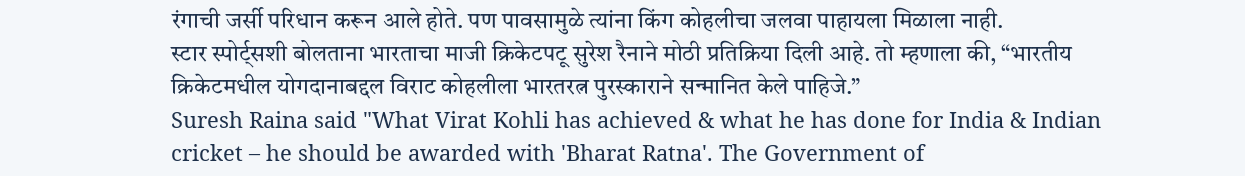रंगाची जर्सी परिधान करून आले होते. पण पावसामुळे त्यांना किंग कोहलीचा जलवा पाहायला मिळाला नाही.
स्टार स्पोर्ट्सशी बोलताना भारताचा माजी क्रिकेटपटू सुरेश रैनाने मोठी प्रतिक्रिया दिली आहे. तो म्हणाला की, “भारतीय क्रिकेटमधील योगदानाबद्दल विराट कोहलीला भारतरत्न पुरस्काराने सन्मानित केले पाहिजे.”
Suresh Raina said "What Virat Kohli has achieved & what he has done for India & Indian cricket – he should be awarded with 'Bharat Ratna'. The Government of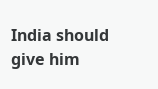India should give him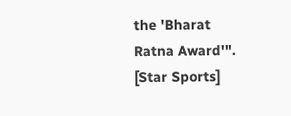the 'Bharat Ratna Award'". [Star Sports]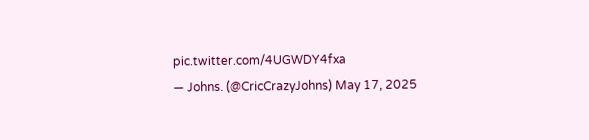pic.twitter.com/4UGWDY4fxa
— Johns. (@CricCrazyJohns) May 17, 2025